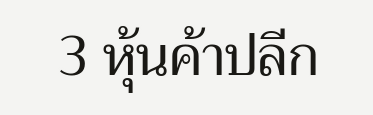3 หุ้นค้าปลีก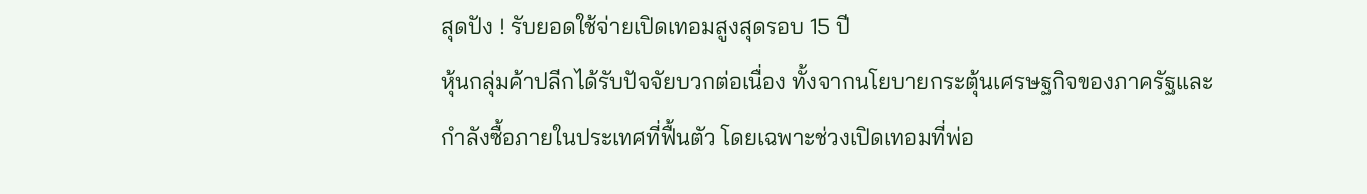สุดปัง ! รับยอดใช้จ่ายเปิดเทอมสูงสุดรอบ 15 ปี
หุ้นกลุ่มค้าปลีกได้รับปัจจัยบวกต่อเนื่อง ทั้งจากนโยบายกระตุ้นเศรษฐกิจของภาครัฐและกำลังซื้อภายในประเทศที่ฟื้นตัว โดยเฉพาะช่วงเปิดเทอมที่พ่อ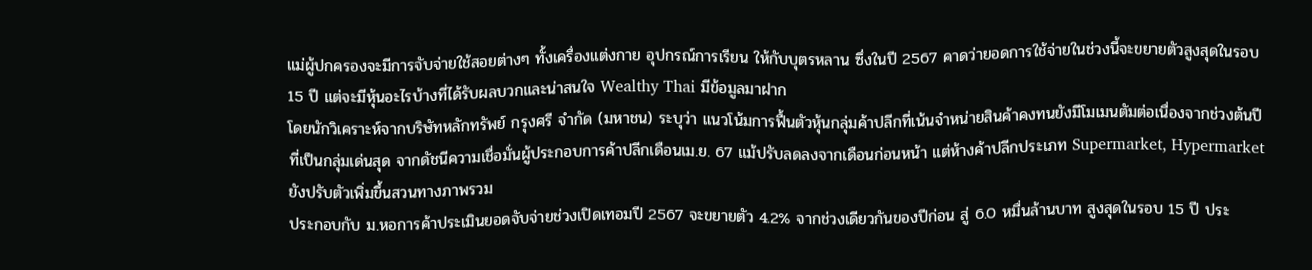แม่ผู้ปกครองจะมีการจับจ่ายใช้สอยต่างๆ ทั้งเครื่องแต่งกาย อุปกรณ์การเรียน ให้กับบุตรหลาน ซึ่งในปี 2567 คาดว่ายอดการใช้จ่ายในช่วงนี้จะขยายตัวสูงสุดในรอบ 15 ปี แต่จะมีหุ้นอะไรบ้างที่ได้รับผลบวกและน่าสนใจ Wealthy Thai มีข้อมูลมาฝาก
โดยนักวิเคราะห์จากบริษัทหลักทรัพย์ กรุงศรี จำกัด (มหาชน) ระบุว่า แนวโน้มการฟื้นตัวหุ้นกลุ่มค้าปลีกที่เน้นจำหน่ายสินค้าคงทนยังมีโมเมนตัมต่อเนื่องจากช่วงต้นปีที่เป็นกลุ่มเด่นสุด จากดัชนีความเชื่อมั่นผู้ประกอบการค้าปลีกเดือนเม.ย. 67 แม้ปรับลดลงจากเดือนก่อนหน้า แต่ห้างค้าปลีกประเภท Supermarket, Hypermarket ยังปรับตัวเพิ่มขึ้นสวนทางภาพรวม
ประกอบกับ ม.หอการค้าประเมินยอดจับจ่ายช่วงเปิดเทอมปี 2567 จะขยายตัว 4.2% จากช่วงเดียวกันของปีก่อน สู่ 6.0 หมื่นล้านบาท สูงสุดในรอบ 15 ปี ประ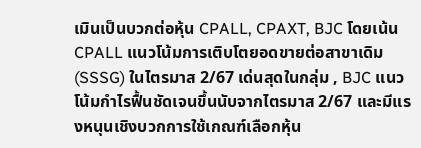เมินเป็นบวกต่อหุ้น CPALL, CPAXT, BJC โดยเน้น CPALL แนวโน้มการเติบโตยอดขายต่อสาขาเดิม (SSSG) ในไตรมาส 2/67 เด่นสุดในกลุ่ม , BJC แนวโน้มกำไรฟื้นชัดเจนขึ้นนับจากไตรมาส 2/67 และมีแรงหนุนเชิงบวกการใช้เกณฑ์เลือกหุ้น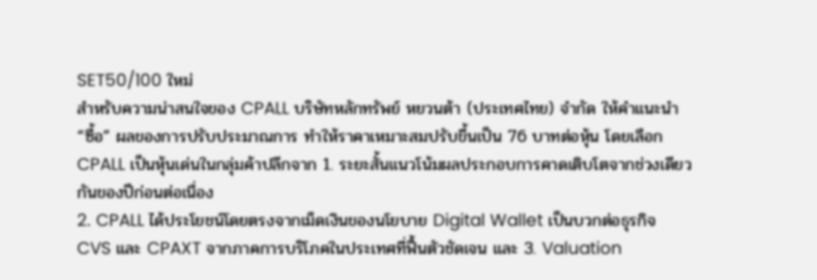SET50/100 ใหม่
สำหรับความน่าสนใจของ CPALL บริษัทหลักทรัพย์ หยวนต้า (ประเทศไทย) จำกัด ให้คำแนะนำ “ซื้อ” ผลของการปรับประมาณการ ทำให้ราคาเหมาะสมปรับขึ้นเป็น 76 บาทต่อหุ้น โดยเลือก CPALL เป็นหุ้นเด่นในกลุ่มค้าปลีกจาก 1. ระยะสั้นแนวโน้มผลประกอบการคาดเติบโตจากช่วงเดียวกันของปีก่อนต่อเนื่อง
2. CPALL ได้ประโยชน์โดยตรงจากเม็ดเงินของนโยบาย Digital Wallet เป็นบวกต่อธุรกิจ CVS และ CPAXT จากภาคการบริโภคในประเทศที่ฟื้นตัวชัดเจน และ 3. Valuation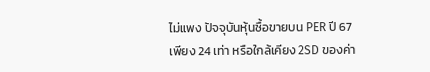ไม่แพง ปัจจุบันหุ้นซื้อขายบน PER ปี 67 เพียง 24 เท่า หรือใกล้เคียง 2SD ของค่า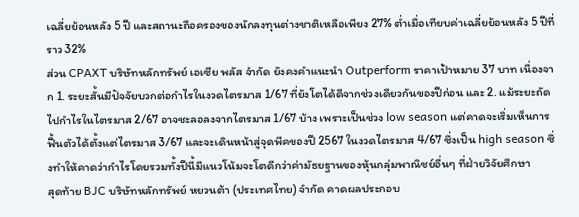เฉลี่ยย้อนหลัง 5 ปี และสถานะถือครองของนักลงทุนต่างชาติเหลือเพียง 27% ต่ำเมื่อเทียบค่าเฉลี่ยย้อนหลัง 5 ปีที่ราว 32%
ส่วน CPAXT บริษัทหลักทรัพย์ เอเซีย พลัส จำกัด ยังคงคําแนะนํา Outperform ราคาเป้าหมาย 37 บาท เนื่องจาก 1. ระยะสั้นมีปัจจัยบวกต่อกําไรในงวดไตรมาส 1/67 ที่ยังโตได้ดีจากช่วงเดียวกันของปีก่อน และ 2. แม้ระยะถัดไปกําไรในไตรมาส 2/67 อาจชะลอลงจากไตรมาส 1/67 บ้าง เพราะเป็นช่วง low season แต่คาดจะเริ่มเห็นการฟื้นตัวได้ตั้งแต่ไตรมาส 3/67 และจะเดินหน้าสู่จุดพีคของปี 2567 ในงวดไตรมาส 4/67 ซึ่งเป็น high season ซึ่งทําให้คาดว่ากําไรโดยรวมทั้งปีนี้มีแนวโน้มจะโตดีกว่าค่ามัธยฐานของหุ้นกลุ่มพาณิชย์อื่นๆ ที่ฝ่ายวิจัยศึกษา
สุดท้าย BJC บริษัทหลักทรัพย์ หยวนต้า (ประเทศไทย) จำกัด คาดผลประกอบ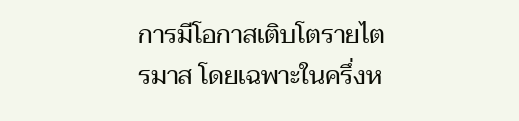การมีโอกาสเติบโตรายไตรมาส โดยเฉพาะในครึ่งห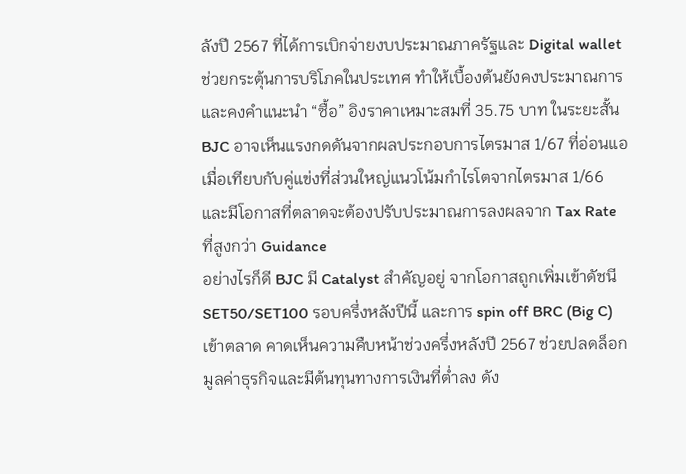ลังปี 2567 ที่ได้การเบิกจ่ายงบประมาณภาครัฐและ Digital wallet ช่วยกระตุ้นการบริโภคในประเทศ ทำให้เบื้องต้นยังคงประมาณการและคงคำแนะนำ “ซื้อ” อิงราคาเหมาะสมที่ 35.75 บาท ในระยะสั้น BJC อาจเห็นแรงกดดันจากผลประกอบการไตรมาส 1/67 ที่อ่อนแอเมื่อเทียบกับคู่แข่งที่ส่วนใหญ่แนวโน้มกำไรโตจากไตรมาส 1/66 และมีโอกาสที่ตลาดจะต้องปรับประมาณการลงผลจาก Tax Rate ที่สูงกว่า Guidance
อย่างไรก็ดี BJC มี Catalyst สำคัญอยู่ จากโอกาสถูกเพิ่มเข้าดัชนี SET50/SET100 รอบครึ่งหลังปีนี้ และการ spin off BRC (Big C) เข้าตลาด คาดเห็นความคืบหน้าช่วงครึ่งหลังปี 2567 ช่วยปลดล็อกมูลค่าธุรกิจและมีต้นทุนทางการเงินที่ต่ำลง ดัง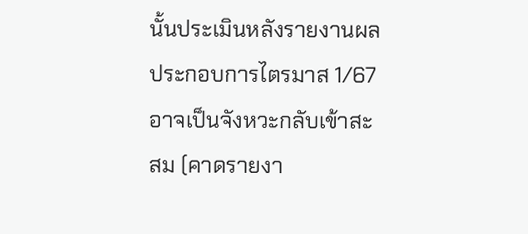นั้นประเมินหลังรายงานผลประกอบการไตรมาส 1/67 อาจเป็นจังหวะกลับเข้าสะสม (คาดรายงา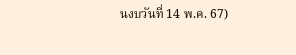นงบวันที่ 14 พ.ค. 67)